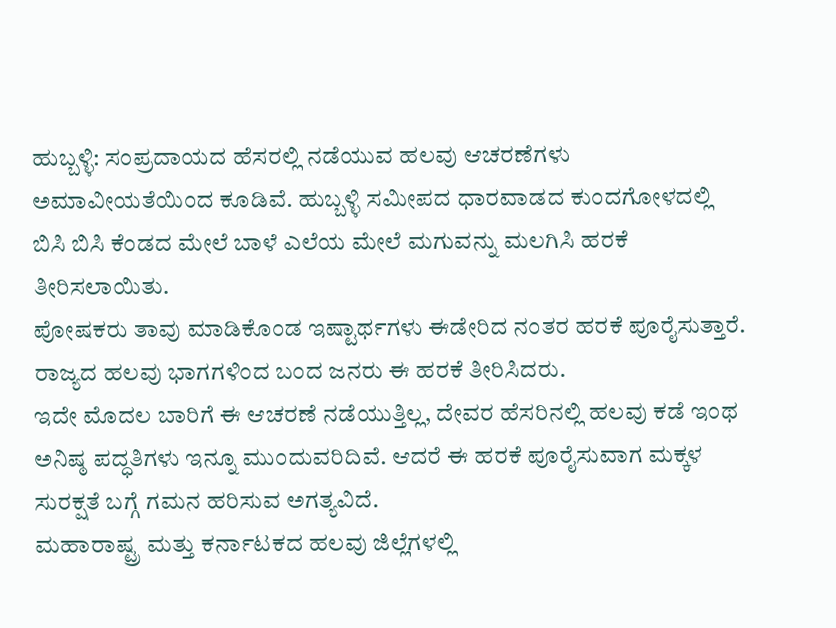ಹುಬ್ಬಳ್ಳಿ: ಸಂಪ್ರದಾಯದ ಹೆಸರಲ್ಲಿ ನಡೆಯುವ ಹಲವು ಆಚರಣೆಗಳು ಅಮಾವೀಯತೆಯಿಂದ ಕೂಡಿವೆ. ಹುಬ್ಬಳ್ಳಿ ಸಮೀಪದ ಧಾರವಾಡದ ಕುಂದಗೋಳದಲ್ಲಿ ಬಿಸಿ ಬಿಸಿ ಕೆಂಡದ ಮೇಲೆ ಬಾಳೆ ಎಲೆಯ ಮೇಲೆ ಮಗುವನ್ನು ಮಲಗಿಸಿ ಹರಕೆ ತೀರಿಸಲಾಯಿತು.
ಪೋಷಕರು ತಾವು ಮಾಡಿಕೊಂಡ ಇಷ್ಟಾರ್ಥಗಳು ಈಡೇರಿದ ನಂತರ ಹರಕೆ ಪೂರೈಸುತ್ತಾರೆ. ರಾಜ್ಯದ ಹಲವು ಭಾಗಗಳಿಂದ ಬಂದ ಜನರು ಈ ಹರಕೆ ತೀರಿಸಿದರು.
ಇದೇ ಮೊದಲ ಬಾರಿಗೆ ಈ ಆಚರಣೆ ನಡೆಯುತ್ತಿಲ್ಲ, ದೇವರ ಹೆಸರಿನಲ್ಲಿ ಹಲವು ಕಡೆ ಇಂಥ ಅನಿಷ್ಠ ಪದ್ಧತಿಗಳು ಇನ್ನೂ ಮುಂದುವರಿದಿವೆ. ಆದರೆ ಈ ಹರಕೆ ಪೂರೈಸುವಾಗ ಮಕ್ಕಳ ಸುರಕ್ಷತೆ ಬಗ್ಗೆ ಗಮನ ಹರಿಸುವ ಅಗತ್ಯವಿದೆ.
ಮಹಾರಾಷ್ಟ್ರ ಮತ್ತು ಕರ್ನಾಟಕದ ಹಲವು ಜಿಲ್ಲೆಗಳಲ್ಲಿ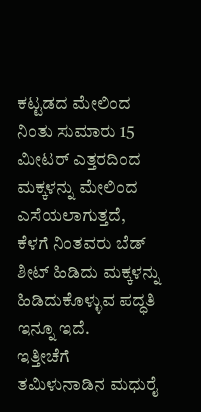ಕಟ್ಟಡದ ಮೇಲಿಂದ ನಿಂತು ಸುಮಾರು 15 ಮೀಟರ್ ಎತ್ತರದಿಂದ ಮಕ್ಕಳನ್ನು ಮೇಲಿಂದ ಎಸೆಯಲಾಗುತ್ತದೆ, ಕೆಳಗೆ ನಿಂತವರು ಬೆಡ್ ಶೀಟ್ ಹಿಡಿದು ಮಕ್ಕಳನ್ನು ಹಿಡಿದುಕೊಳ್ಳುವ ಪದ್ಧತಿ ಇನ್ನೂ ಇದೆ.
ಇತ್ತೀಚೆಗೆ ತಮಿಳುನಾಡಿನ ಮಧುರೈ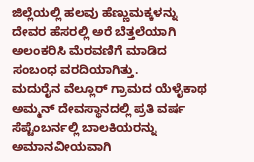ಜಿಲ್ಲೆಯಲ್ಲಿ ಹಲವು ಹೆಣ್ಣುಮಕ್ಕಳನ್ನು ದೇವರ ಹೆಸರಲ್ಲಿ ಅರೆ ಬೆತ್ತಲೆಯಾಗಿ ಅಲಂಕರಿಸಿ ಮೆರವಣಿಗೆ ಮಾಡಿದ ಸಂಬಂಧ ವರದಿಯಾಗಿತ್ತು.
ಮದುರೈನ ವೆಲ್ಲೂರ್ ಗ್ರಾಮದ ಯೆಳೈಕಾಥ ಅಮ್ಮನ್ ದೇವಸ್ಥಾನದಲ್ಲಿ ಪ್ರತಿ ವರ್ಷ ಸೆಪ್ಟೆಂಬರ್ನಲ್ಲಿ ಬಾಲಕಿಯರನ್ನು ಅಮಾನವೀಯವಾಗಿ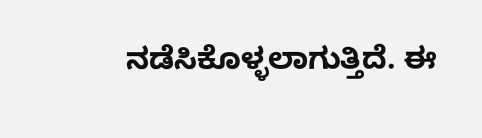ನಡೆಸಿಕೊಳ್ಳಲಾಗುತ್ತಿದೆ. ಈ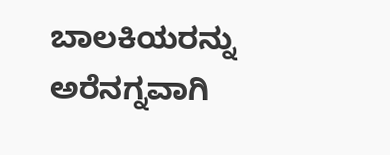ಬಾಲಕಿಯರನ್ನು ಅರೆನಗ್ನವಾಗಿ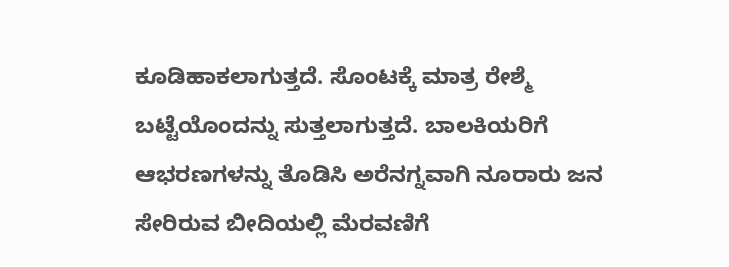ಕೂಡಿಹಾಕಲಾಗುತ್ತದೆ. ಸೊಂಟಕ್ಕೆ ಮಾತ್ರ ರೇಶ್ಮೆ ಬಟ್ಟೆಯೊಂದನ್ನು ಸುತ್ತಲಾಗುತ್ತದೆ. ಬಾಲಕಿಯರಿಗೆ ಆಭರಣಗಳನ್ನು ತೊಡಿಸಿ ಅರೆನಗ್ನವಾಗಿ ನೂರಾರು ಜನ ಸೇರಿರುವ ಬೀದಿಯಲ್ಲಿ ಮೆರವಣಿಗೆ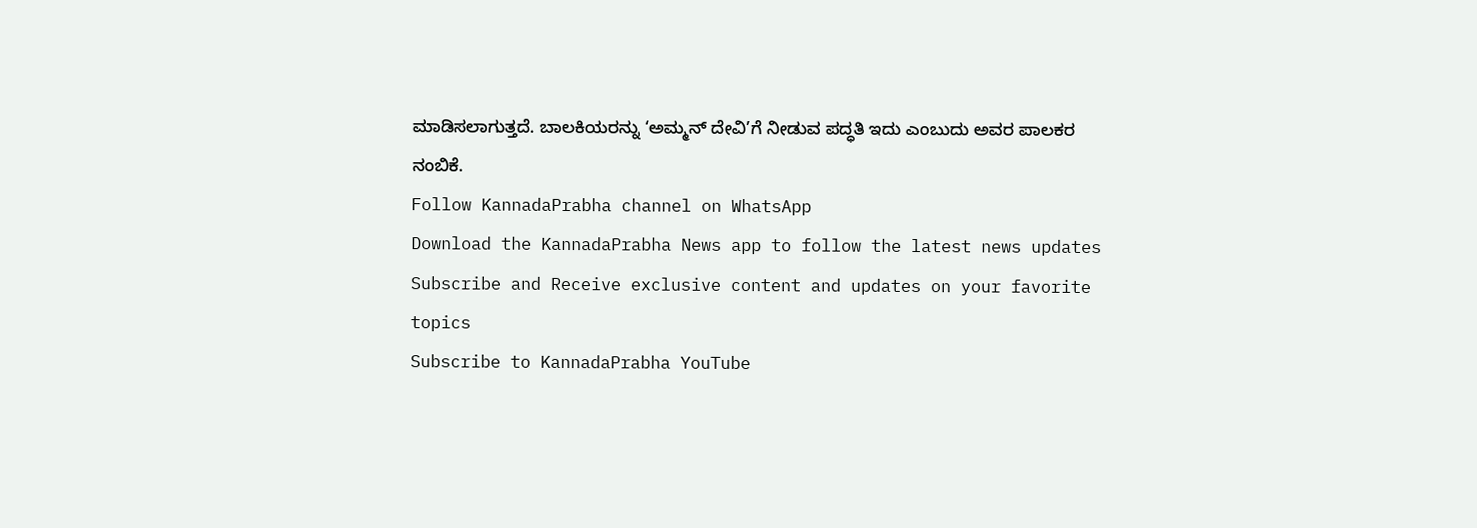ಮಾಡಿಸಲಾಗುತ್ತದೆ. ಬಾಲಕಿಯರನ್ನು ‘ಅಮ್ಮನ್ ದೇವಿ’ಗೆ ನೀಡುವ ಪದ್ಧತಿ ಇದು ಎಂಬುದು ಅವರ ಪಾಲಕರ ನಂಬಿಕೆ.
Follow KannadaPrabha channel on WhatsApp
Download the KannadaPrabha News app to follow the latest news updates
Subscribe and Receive exclusive content and updates on your favorite topics
Subscribe to KannadaPrabha YouTube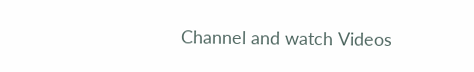Channel and watch Videos